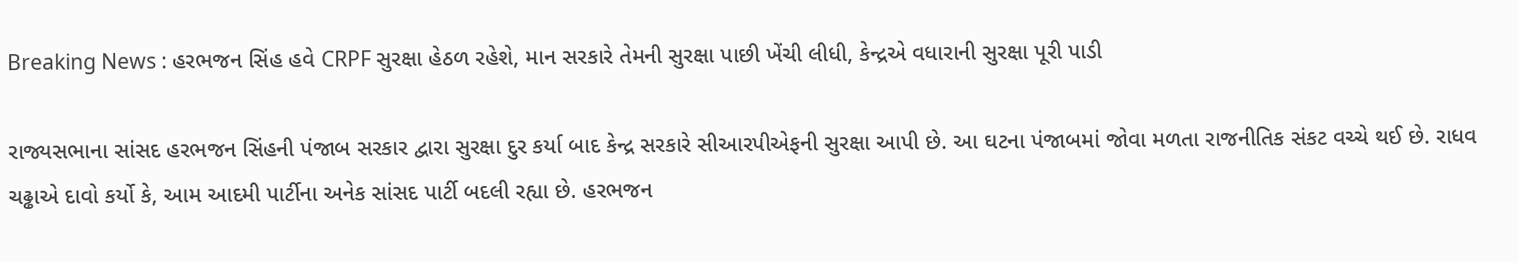Breaking News : હરભજન સિંહ હવે CRPF સુરક્ષા હેઠળ રહેશે, માન સરકારે તેમની સુરક્ષા પાછી ખેંચી લીધી, કેન્દ્રએ વધારાની સુરક્ષા પૂરી પાડી

રાજ્યસભાના સાંસદ હરભજન સિંહની પંજાબ સરકાર દ્વારા સુરક્ષા દુર કર્યા બાદ કેન્દ્ર સરકારે સીઆરપીએફની સુરક્ષા આપી છે. આ ઘટના પંજાબમાં જોવા મળતા રાજનીતિક સંકટ વચ્ચે થઈ છે. રાધવ ચઢ્ઢાએ દાવો કર્યો કે, આમ આદમી પાર્ટીના અનેક સાંસદ પાર્ટી બદલી રહ્યા છે. હરભજન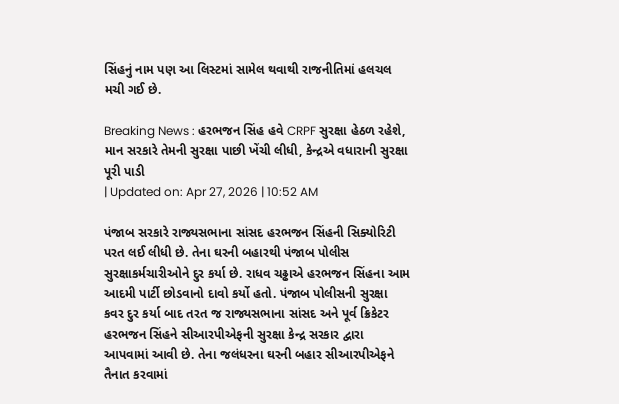સિંહનું નામ પણ આ લિસ્ટમાં સામેલ થવાથી રાજનીતિમાં હલચલ મચી ગઈ છે.

Breaking News : હરભજન સિંહ હવે CRPF સુરક્ષા હેઠળ રહેશે, માન સરકારે તેમની સુરક્ષા પાછી ખેંચી લીધી, કેન્દ્રએ વધારાની સુરક્ષા પૂરી પાડી
| Updated on: Apr 27, 2026 | 10:52 AM

પંજાબ સરકારે રાજ્યસભાના સાંસદ હરભજન સિંહની સિક્યોરિટી પરત લઈ લીધી છે. તેના ઘરની બહારથી પંજાબ પોલીસ સુરક્ષાકર્મચારીઓને દુર કર્યા છે. રાધવ ચઢ્ઢાએ હરભજન સિંહના આમ આદમી પાર્ટી છોડવાનો દાવો કર્યો હતો. પંજાબ પોલીસની સુરક્ષા કવર દુર કર્યા બાદ તરત જ રાજ્યસભાના સાંસદ અને પૂર્વ ક્રિકેટર હરભજન સિંહને સીઆરપીએફની સુરક્ષા કેન્દ્ર સરકાર દ્વારા આપવામાં આવી છે. તેના જલંધરના ઘરની બહાર સીઆરપીએફને તૈનાત કરવામાં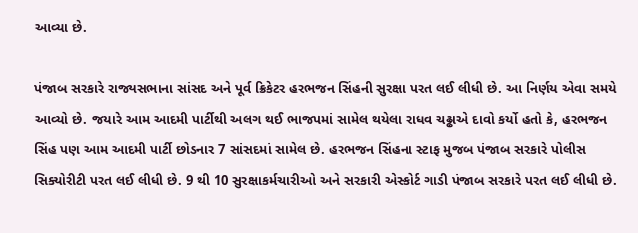આવ્યા છે.

પંજાબ સરકારે રાજ્યસભાના સાંસદ અને પૂર્વ ક્રિકેટર હરભજન સિંહની સુરક્ષા પરત લઈ લીધી છે. આ નિર્ણય એવા સમયે આવ્યો છે. જયારે આમ આદમી પાર્ટીથી અલગ થઈ ભાજપમાં સામેલ થયેલા રાધવ ચઢ્ઢાએ દાવો કર્યો હતો કે, હરભજન સિંહ પણ આમ આદમી પાર્ટી છોડનાર 7 સાંસદમાં સામેલ છે. હરભજન સિંહના સ્ટાફ મુજબ પંજાબ સરકારે પોલીસ સિક્યોરીટી પરત લઈ લીધી છે. 9 થી 10 સુરક્ષાકર્મચારીઓ અને સરકારી એસ્કોર્ટ ગાડી પંજાબ સરકારે પરત લઈ લીધી છે.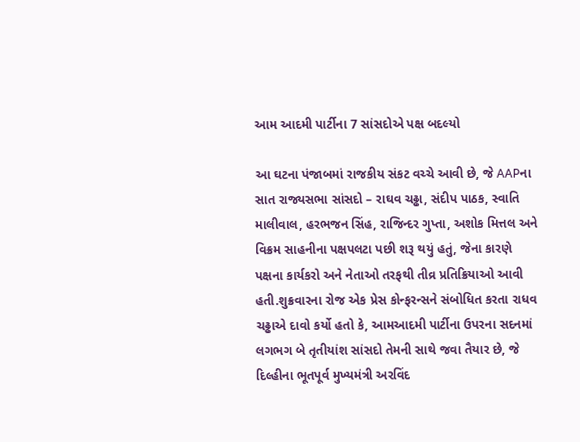આમ આદમી પાર્ટીના 7 સાંસદોએ પક્ષ બદલ્યો

આ ઘટના પંજાબમાં રાજકીય સંકટ વચ્ચે આવી છે, જે AAPના સાત રાજ્યસભા સાંસદો – રાઘવ ચઢ્ઢા, સંદીપ પાઠક, સ્વાતિ માલીવાલ, હરભજન સિંહ, રાજિન્દર ગુપ્તા, અશોક મિત્તલ અને વિક્રમ સાહનીના પક્ષપલટા પછી શરૂ થયું હતું, જેના કારણે પક્ષના કાર્યકરો અને નેતાઓ તરફથી તીવ્ર પ્રતિક્રિયાઓ આવી હતી.શુક્રવારના રોજ એક પ્રેસ કોન્ફરન્સને સંબોધિત કરતા રાધવ ચઢ્ઢાએ દાવો કર્યો હતો કે, આમઆદમી પાર્ટીના ઉપરના સદનમાં લગભગ બે તૃતીયાંશ સાંસદો તેમની સાથે જવા તૈયાર છે, જે દિલ્હીના ભૂતપૂર્વ મુખ્યમંત્રી અરવિંદ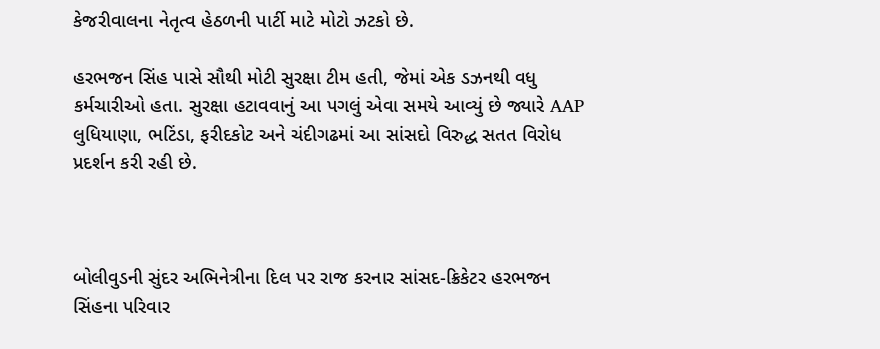કેજરીવાલના નેતૃત્વ હેઠળની પાર્ટી માટે મોટો ઝટકો છે.

હરભજન સિંહ પાસે સૌથી મોટી સુરક્ષા ટીમ હતી, જેમાં એક ડઝનથી વધુ કર્મચારીઓ હતા. સુરક્ષા હટાવવાનું આ પગલું એવા સમયે આવ્યું છે જ્યારે AAP લુધિયાણા, ભટિંડા, ફરીદકોટ અને ચંદીગઢમાં આ સાંસદો વિરુદ્ધ સતત વિરોધ પ્રદર્શન કરી રહી છે.



બોલીવુડની સુંદર અભિનેત્રીના દિલ પર રાજ કરનાર સાંસદ-ક્રિકેટર હરભજન સિંહના પરિવાર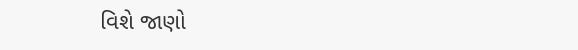વિશે જાણો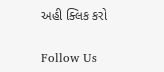અહી ક્લિક કરો

Follow Us